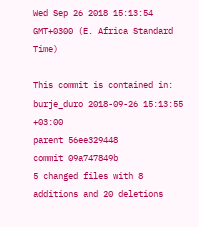Wed Sep 26 2018 15:13:54 GMT+0300 (E. Africa Standard Time)

This commit is contained in:
burje_duro 2018-09-26 15:13:55 +03:00
parent 56ee329448
commit 09a747849b
5 changed files with 8 additions and 20 deletions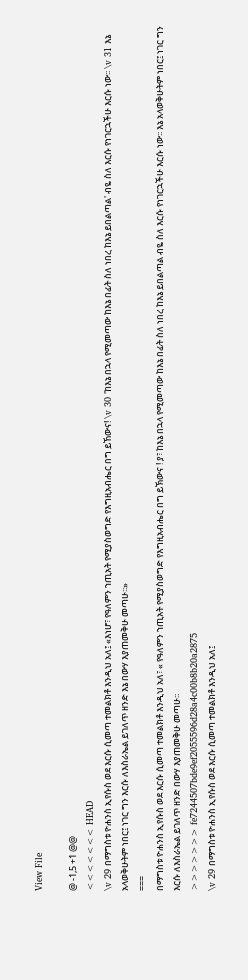View File

@ -1,5 +1 @@
<<<<<<< HEAD
\v 29 በማግስቱ ዮሐንስ ኢየሱስ ወደ እርሱ ሲመጣ ተመልክቶ እንዲህ አለ፤ «እነሆ፣ የዓለምን ኀጢአት የሚያስወግድ የእግዚአብሔር በግ ይኸውና! \v 30 'ከእኔ በኋላ የሚመጣው ከእኔ በፊት ስለ ነበረ ከእኔ ይበልጣል' ብዬ ስለ እርሱ የነገርኋችሁ እርሱ ነው፡፡ \v 31 እኔ አላወቅሁትም ነበር፤ ነገር ግን እርሱ ለእስራኤል ይገለጥ ዘንድ እኔ በውሃ እያጠመቅሁ መጣሁ፡፡»
===
በማግስቱ ዮሐንስ ኢየሱስ ወደ እርሱ ሲመጣ ተመልክቶ እንዲህ አለ፣ « የዓለምን ኀጢአት የሚያስወግድ የእግዚአብሔር በግ ይኽውና ! ያ፣ ከእኔ በኋላ የሚመጣው ከእኔ በፊት ስለ ነበረ ከእኔ ይበልጣል ብዬ ስለ እርሱ የነገርኋችሁ እርሱ ነው፡፡ እኔ አላወቅሁትም ነበር፤ ነገር ግን እርሱ ለእስራኤል ይገለጥ ዘንድ በውሃ እያጠመቅሁ መጣሁ፡፡
>>>>>>> fe7244507bde9ef2055596d28a4c00b8b20a2875
\v 29 በማግስቱ ዮሐንስ ኢየሱስ ወደ እርሱ ሲመጣ ተመልክቶ እንዲህ አለ፤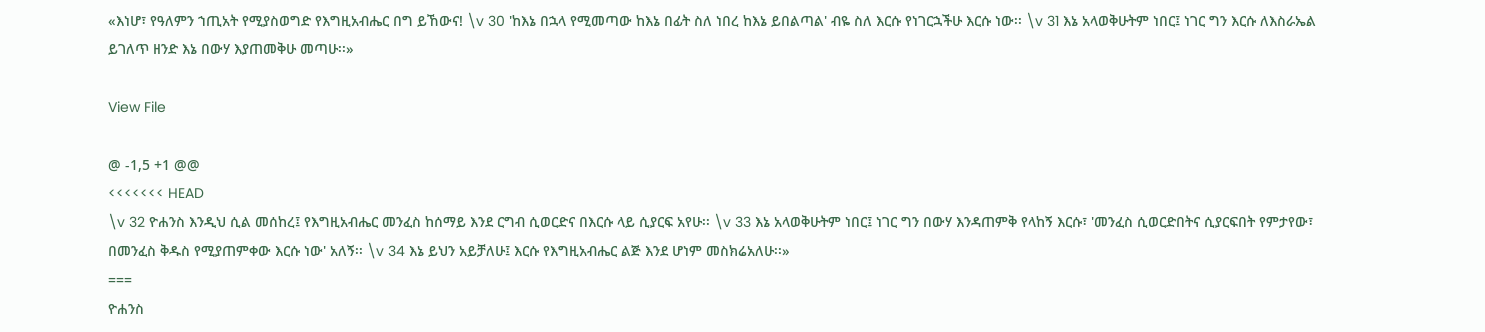«እነሆ፣ የዓለምን ኀጢአት የሚያስወግድ የእግዚአብሔር በግ ይኸውና! \v 30 'ከእኔ በኋላ የሚመጣው ከእኔ በፊት ስለ ነበረ ከእኔ ይበልጣል' ብዬ ስለ እርሱ የነገርኋችሁ እርሱ ነው፡፡ \v 31 እኔ አላወቅሁትም ነበር፤ ነገር ግን እርሱ ለእስራኤል ይገለጥ ዘንድ እኔ በውሃ እያጠመቅሁ መጣሁ፡፡»

View File

@ -1,5 +1 @@
<<<<<<< HEAD
\v 32 ዮሐንስ እንዲህ ሲል መሰከረ፤ የእግዚአብሔር መንፈስ ከሰማይ እንደ ርግብ ሲወርድና በእርሱ ላይ ሲያርፍ አየሁ፡፡ \v 33 እኔ አላወቅሁትም ነበር፤ ነገር ግን በውሃ እንዳጠምቅ የላከኝ እርሱ፣ 'መንፈስ ሲወርድበትና ሲያርፍበት የምታየው፣ በመንፈስ ቅዱስ የሚያጠምቀው እርሱ ነው' አለኝ፡፡ \v 34 እኔ ይህን አይቻለሁ፤ እርሱ የእግዚአብሔር ልጅ እንደ ሆነም መስክሬአለሁ፡፡»
===
ዮሐንስ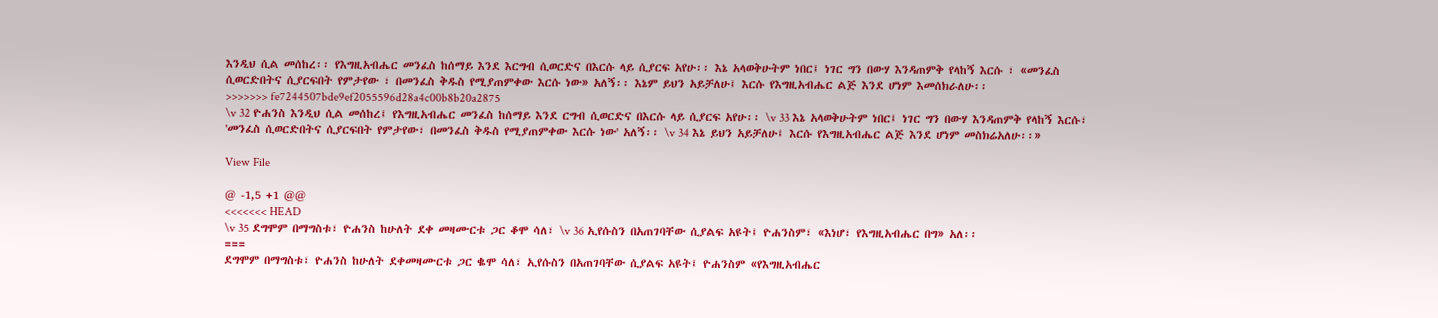እንዲህ ሲል መሰከረ፡፡ የእግዚአብሔር መንፈስ ከሰማይ እንደ እርግብ ሲወርድና በእርሱ ላይ ሲያርፍ አየሁ፡፡ እኔ አላወቅሁትም ነበር፤ ነገር ግን በውሃ እንዳጠምቅ የላከኝ እርሱ ፣ «መንፈስ ሲወርድበትና ሲያርፍበት የምታየው ፣ በመንፈስ ቅዱስ የሚያጠምቀው እርሱ ነው» አለኝ፡፡ እኔም ይህን አይቻለሁ፤ እርሱ የእግዚአብሔር ልጅ እንደ ሆነም እመሰክራለሁ፡፡
>>>>>>> fe7244507bde9ef2055596d28a4c00b8b20a2875
\v 32 ዮሐንስ እንዲህ ሲል መሰከረ፤ የእግዚአብሔር መንፈስ ከሰማይ እንደ ርግብ ሲወርድና በእርሱ ላይ ሲያርፍ አየሁ፡፡ \v 33 እኔ አላወቅሁትም ነበር፤ ነገር ግን በውሃ እንዳጠምቅ የላከኝ እርሱ፣ 'መንፈስ ሲወርድበትና ሲያርፍበት የምታየው፣ በመንፈስ ቅዱስ የሚያጠምቀው እርሱ ነው' አለኝ፡፡ \v 34 እኔ ይህን አይቻለሁ፤ እርሱ የእግዚአብሔር ልጅ እንደ ሆነም መስክሬአለሁ፡፡»

View File

@ -1,5 +1 @@
<<<<<<< HEAD
\v 35 ደግሞም በማግስቱ፣ ዮሐንስ ከሁለት ደቀ መዛሙርቱ ጋር ቆሞ ሳለ፣ \v 36 ኢየሱስን በአጠገባቸው ሲያልፍ አዩት፤ ዮሐንስም፣ «እነሆ፣ የእግዚአብሔር በግ» አለ፡፡
===
ደግሞም በማግስቱ፣ ዮሐንስ ከሁለት ደቀመዛሙርቱ ጋር ቈሞ ሳለ፣ ኢየሱስን በአጠገባቸው ሲያልፍ አዩት፤ ዮሐንስም «የእግዚአብሔር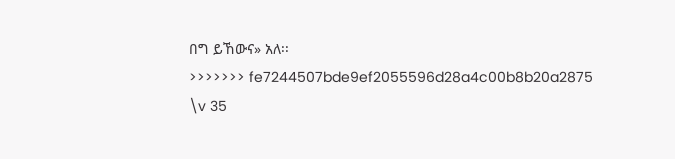በግ ይኸውና» አለ፡፡
>>>>>>> fe7244507bde9ef2055596d28a4c00b8b20a2875
\v 35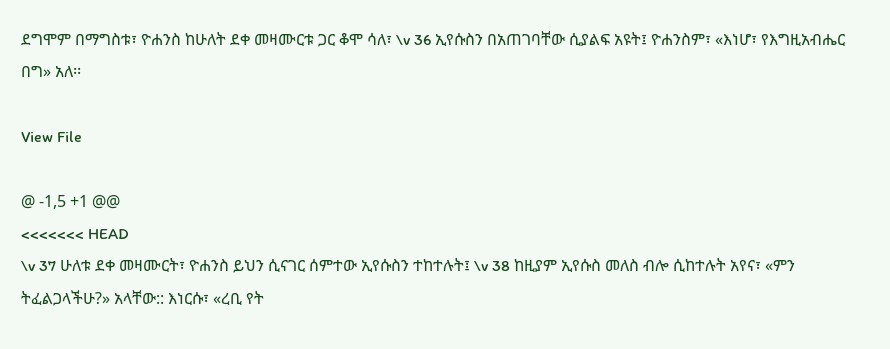ደግሞም በማግስቱ፣ ዮሐንስ ከሁለት ደቀ መዛሙርቱ ጋር ቆሞ ሳለ፣ \v 36 ኢየሱስን በአጠገባቸው ሲያልፍ አዩት፤ ዮሐንስም፣ «እነሆ፣ የእግዚአብሔር በግ» አለ፡፡

View File

@ -1,5 +1 @@
<<<<<<< HEAD
\v 37 ሁለቱ ደቀ መዛሙርት፣ ዮሐንስ ይህን ሲናገር ሰምተው ኢየሱስን ተከተሉት፤ \v 38 ከዚያም ኢየሱስ መለስ ብሎ ሲከተሉት አየና፣ «ምን ትፈልጋላችሁ?» አላቸው:: እነርሱ፣ «ረቢ የት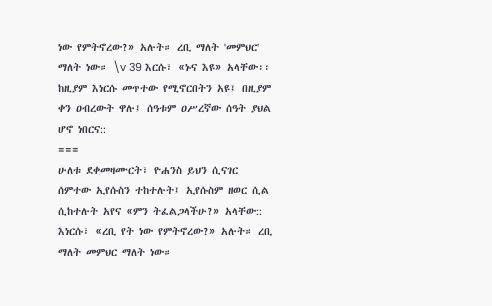ነው የምትኖረው?» አሉት። ረቢ ማለት 'መምህር' ማለት ነው። \v 39 እርሱ፣ «ኑና እዩ» አላቸው፡፡ ከዚያም እነርሱ መጥተው የሚኖርበትን አዩ፤ በዚያም ቀን ዐብረውት ዋሉ፤ ሰዓቱም ዐሥረኛው ሰዓት ያህል ሆኖ ነበርና::
===
ሁለቱ ደቀመዛሙርት፣ ዮሐንስ ይህን ሲናገር ሰምተው ኢየሱስን ተከተሉት፤ ኢየሱስም ዘወር ሲል ሲከተሉት አየና «ምን ትፈልጋላችሁ?» አላቸው:: እነርሱ፣ «ረቢ የት ነው የምትኖረው?» አሉት። ረቢ ማለት መምህር ማለት ነው።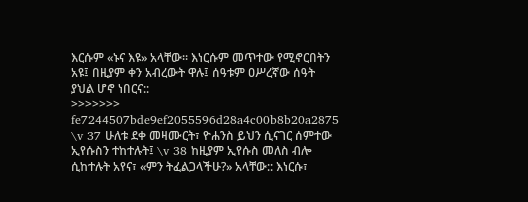እርሱም «ኑና እዩ» አላቸው፡፡ እነርሱም መጥተው የሚኖርበትን አዩ፤ በዚያም ቀን አብረውት ዋሉ፤ ሰዓቱም ዐሥረኛው ሰዓት ያህል ሆኖ ነበርና::
>>>>>>> fe7244507bde9ef2055596d28a4c00b8b20a2875
\v 37 ሁለቱ ደቀ መዛሙርት፣ ዮሐንስ ይህን ሲናገር ሰምተው ኢየሱስን ተከተሉት፤ \v 38 ከዚያም ኢየሱስ መለስ ብሎ ሲከተሉት አየና፣ «ምን ትፈልጋላችሁ?» አላቸው:: እነርሱ፣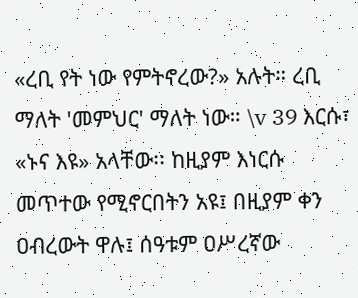«ረቢ የት ነው የምትኖረው?» አሉት። ረቢ ማለት 'መምህር' ማለት ነው። \v 39 እርሱ፣ «ኑና እዩ» አላቸው፡፡ ከዚያም እነርሱ መጥተው የሚኖርበትን አዩ፤ በዚያም ቀን ዐብረውት ዋሉ፤ ሰዓቱም ዐሥረኛው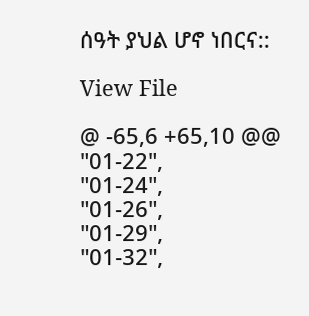ሰዓት ያህል ሆኖ ነበርና::

View File

@ -65,6 +65,10 @@
"01-22",
"01-24",
"01-26",
"01-29",
"01-32",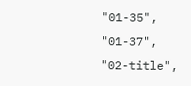"01-35",
"01-37",
"02-title",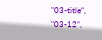"03-title",
"03-12",